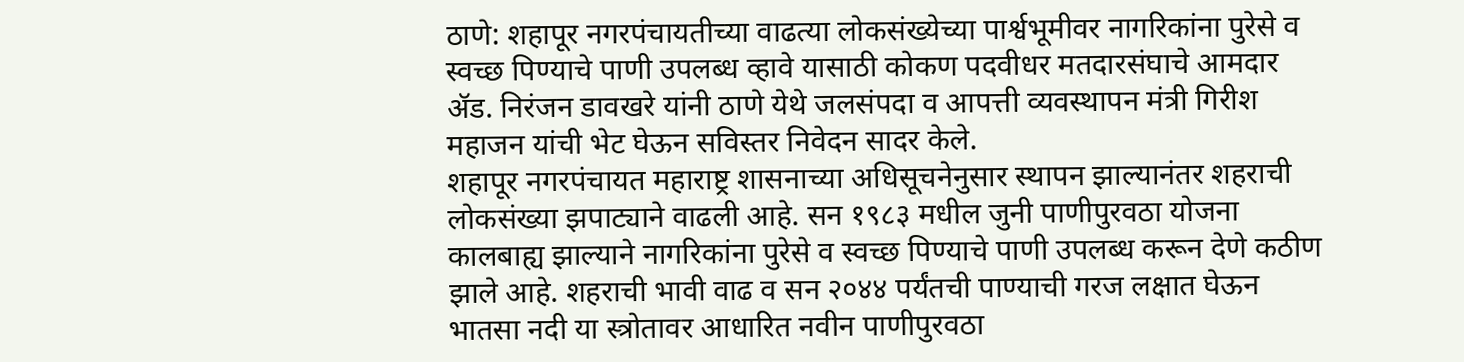ठाणे: शहापूर नगरपंचायतीच्या वाढत्या लोकसंख्येच्या पार्श्वभूमीवर नागरिकांना पुरेसे व स्वच्छ पिण्याचे पाणी उपलब्ध व्हावे यासाठी कोकण पदवीधर मतदारसंघाचे आमदार ॲड. निरंजन डावखरे यांनी ठाणे येथे जलसंपदा व आपत्ती व्यवस्थापन मंत्री गिरीश महाजन यांची भेट घेऊन सविस्तर निवेदन सादर केले.
शहापूर नगरपंचायत महाराष्ट्र शासनाच्या अधिसूचनेनुसार स्थापन झाल्यानंतर शहराची लोकसंख्या झपाट्याने वाढली आहे. सन १९८३ मधील जुनी पाणीपुरवठा योजना कालबाह्य झाल्याने नागरिकांना पुरेसे व स्वच्छ पिण्याचे पाणी उपलब्ध करून देणे कठीण झाले आहे. शहराची भावी वाढ व सन २०४४ पर्यंतची पाण्याची गरज लक्षात घेऊन भातसा नदी या स्त्रोतावर आधारित नवीन पाणीपुरवठा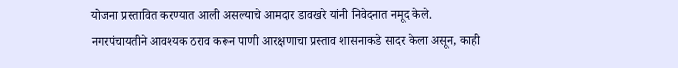योजना प्रस्तावित करण्यात आली असल्याचे आमदार डावखरे यांनी निवेदनात नमूद केले.
नगरपंचायतीने आवश्यक ठराव करून पाणी आरक्षणाचा प्रस्ताव शासनाकडे सादर केला असून, काही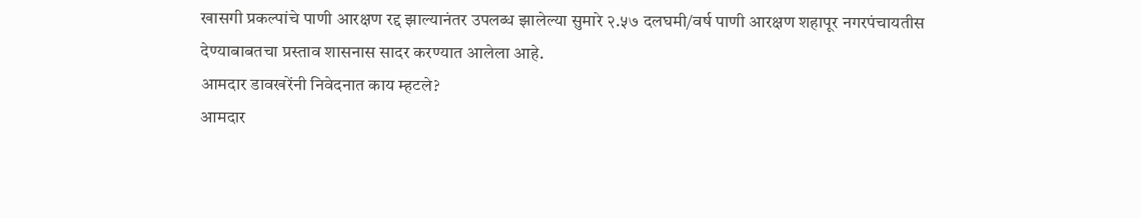खासगी प्रकल्पांचे पाणी आरक्षण रद्द झाल्यानंतर उपलब्ध झालेल्या सुमारे २.५७ दलघमी/वर्ष पाणी आरक्षण शहापूर नगरपंचायतीस देण्याबाबतचा प्रस्ताव शासनास सादर करण्यात आलेला आहे.
आमदार डावखरेंनी निवेदनात काय म्हटले?
आमदार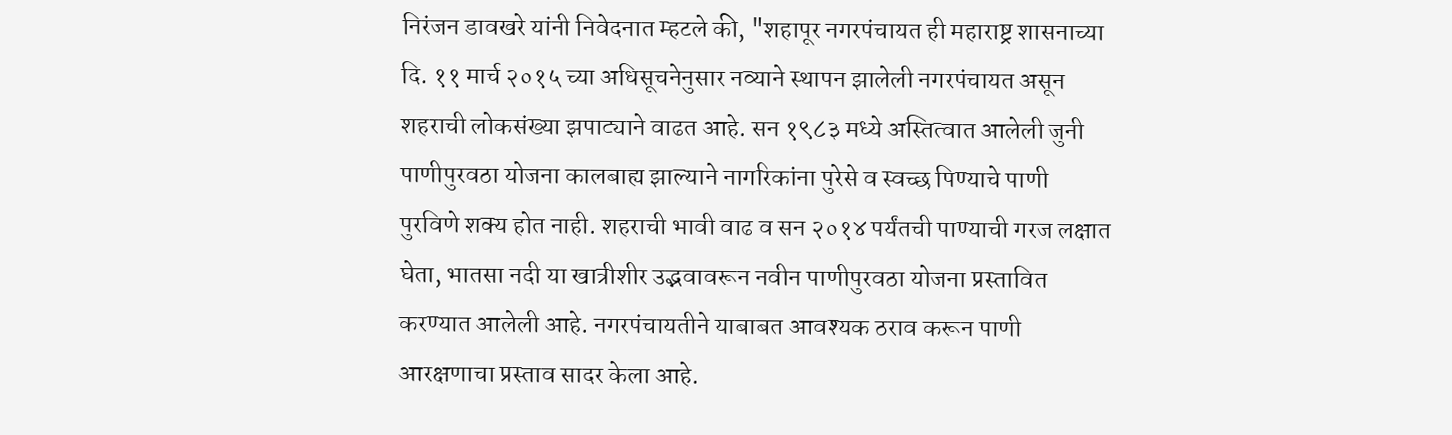निरंजन डावखरे यांनी निवेदनात म्हटले की, "शहापूर नगरपंचायत ही महाराष्ट्र शासनाच्या दि. ११ मार्च २०१५ च्या अधिसूचनेनुसार नव्याने स्थापन झालेली नगरपंचायत असून शहराची लोकसंख्या झपाट्याने वाढत आहे. सन १९८३ मध्ये अस्तित्वात आलेली जुनी पाणीपुरवठा योजना कालबाह्य झाल्याने नागरिकांना पुरेसे व स्वच्छ पिण्याचे पाणी पुरविणे शक्य होत नाही. शहराची भावी वाढ व सन २०१४ पर्यंतची पाण्याची गरज लक्षात घेता, भातसा नदी या खात्रीशीर उद्भवावरून नवीन पाणीपुरवठा योजना प्रस्तावित करण्यात आलेली आहे. नगरपंचायतीने याबाबत आवश्यक ठराव करून पाणी आरक्षणाचा प्रस्ताव सादर केला आहे.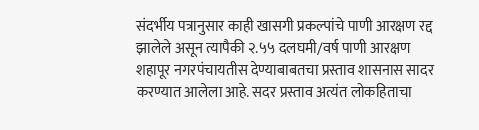संदर्भीय पत्रानुसार काही खासगी प्रकल्पांचे पाणी आरक्षण रद्द झालेले असून त्यापैकी २.५५ दलघमी/वर्ष पाणी आरक्षण शहापूर नगरपंचायतीस देण्याबाबतचा प्रस्ताव शासनास सादर करण्यात आलेला आहे. सदर प्रस्ताव अत्यंत लोकहिताचा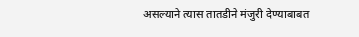असल्याने त्यास तातडीने मंजुरी देण्याबाबत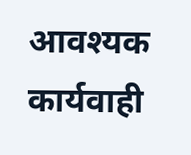आवश्यक कार्यवाही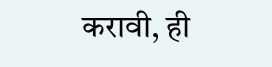करावी, ही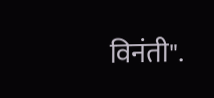विनंती".